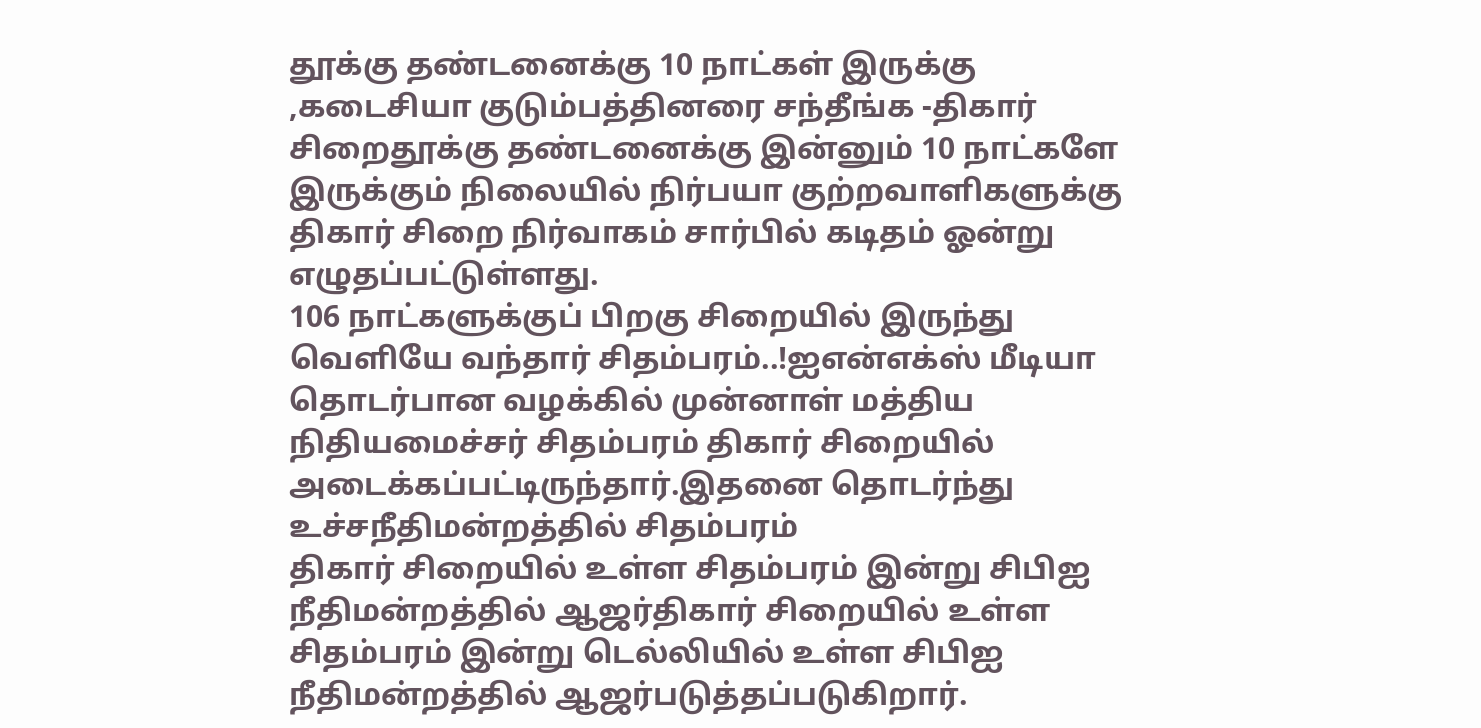தூக்கு தண்டனைக்கு 10 நாட்கள் இருக்கு ,கடைசியா குடும்பத்தினரை சந்தீங்க -திகார் சிறைதூக்கு தண்டனைக்கு இன்னும் 10 நாட்களே இருக்கும் நிலையில் நிர்பயா குற்றவாளிகளுக்கு திகார் சிறை நிர்வாகம் சார்பில் கடிதம் ஓன்று எழுதப்பட்டுள்ளது.
106 நாட்களுக்குப் பிறகு சிறையில் இருந்து வெளியே வந்தார் சிதம்பரம்..!ஐஎன்எக்ஸ் மீடியா தொடர்பான வழக்கில் முன்னாள் மத்திய நிதியமைச்சர் சிதம்பரம் திகார் சிறையில் அடைக்கப்பட்டிருந்தார்.இதனை தொடர்ந்து உச்சநீதிமன்றத்தில் சிதம்பரம்
திகார் சிறையில் உள்ள சிதம்பரம் இன்று சிபிஐ நீதிமன்றத்தில் ஆஜர்திகார் சிறையில் உள்ள சிதம்பரம் இன்று டெல்லியில் உள்ள சிபிஐ நீதிமன்றத்தில் ஆஜர்படுத்தப்படுகிறார்.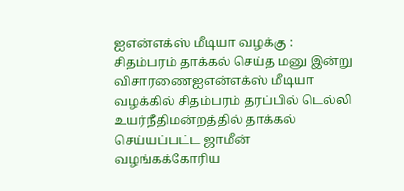ஐஎன்எக்ஸ் மீடியா வழக்கு : சிதம்பரம் தாக்கல் செய்த மனு இன்று விசாரணைஐஎன்எக்ஸ் மீடியா வழக்கில் சிதம்பரம் தரப்பில் டெல்லி உயர்நீதிமன்றத்தில் தாக்கல் செய்யப்பட்ட ஜாமீன் வழங்கக்கோரிய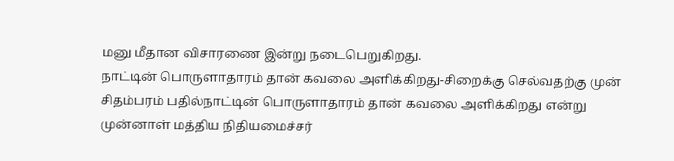மனு மீதான விசாரணை இன்று நடைபெறுகிறது.
நாட்டின் பொருளாதாரம் தான் கவலை அளிக்கிறது-சிறைக்கு செல்வதற்கு முன் சிதம்பரம் பதில்நாட்டின் பொருளாதாரம் தான் கவலை அளிக்கிறது என்று முன்னாள் மத்திய நிதியமைச்சர்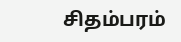சிதம்பரம்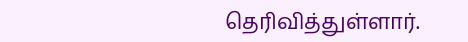தெரிவித்துள்ளார்.